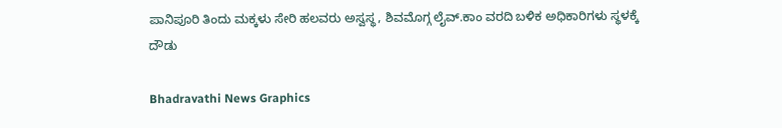ಪಾನಿಪೂರಿ ತಿಂದು ಮಕ್ಕಳು ಸೇರಿ ಹಲವರು ಅಸ್ವಸ್ಥ, ಶಿವಮೊಗ್ಗ ಲೈವ್.ಕಾಂ ವರದಿ ಬಳಿಕ ಅಧಿಕಾರಿಗಳು ಸ್ಥಳಕ್ಕೆ ದೌಡು

Bhadravathi News Graphics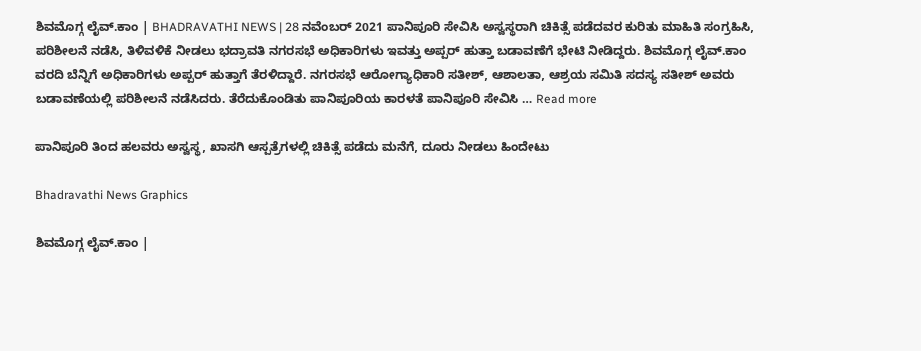ಶಿವಮೊಗ್ಗ ಲೈವ್.ಕಾಂ | BHADRAVATHI NEWS | 28 ನವೆಂಬರ್ 2021 ಪಾನಿಪೂರಿ ಸೇವಿಸಿ ಅಸ್ವಸ್ಥರಾಗಿ ಚಿಕಿತ್ಸೆ ಪಡೆದವರ ಕುರಿತು ಮಾಹಿತಿ ಸಂಗ್ರಹಿಸಿ, ಪರಿಶೀಲನೆ ನಡೆಸಿ, ತಿಳಿವಳಿಕೆ ನೀಡಲು ಭದ್ರಾವತಿ ನಗರಸಭೆ ಅಧಿಕಾರಿಗಳು ಇವತ್ತು ಅಪ್ಪರ್ ಹುತ್ತಾ ಬಡಾವಣೆಗೆ ಭೇಟಿ ನೀಡಿದ್ದರು. ಶಿವಮೊಗ್ಗ ಲೈವ್.ಕಾಂ ವರದಿ ಬೆನ್ನಿಗೆ ಅಧಿಕಾರಿಗಳು ಅಪ್ಪರ್ ಹುತ್ತಾಗೆ ತೆರಳಿದ್ದಾರೆ. ನಗರಸಭೆ ಆರೋಗ್ಯಾಧಿಕಾರಿ ಸತೀಶ್, ಆಶಾಲತಾ, ಆಶ್ರಯ ಸಮಿತಿ ಸದಸ್ಯ ಸತೀಶ್ ಅವರು ಬಡಾವಣೆಯಲ್ಲಿ ಪರಿಶೀಲನೆ ನಡೆಸಿದರು. ತೆರೆದುಕೊಂಡಿತು ಪಾನಿಪೂರಿಯ ಕಾರಳತೆ ಪಾನಿಪೂರಿ ಸೇವಿಸಿ … Read more

ಪಾನಿಪೂರಿ ತಿಂದ ಹಲವರು ಅಸ್ವಸ್ಥ, ಖಾಸಗಿ ಆಸ್ಪತ್ರೆಗಳಲ್ಲಿ ಚಿಕಿತ್ಸೆ ಪಡೆದು ಮನೆಗೆ, ದೂರು ನೀಡಲು ಹಿಂದೇಟು

Bhadravathi News Graphics

ಶಿವಮೊಗ್ಗ ಲೈವ್.ಕಾಂ |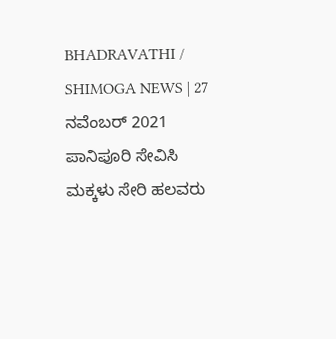BHADRAVATHI / SHIMOGA NEWS | 27 ನವೆಂಬರ್ 2021 ಪಾನಿಪೂರಿ ಸೇವಿಸಿ ಮಕ್ಕಳು ಸೇರಿ ಹಲವರು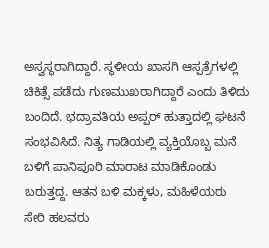ಅಸ್ವಸ್ಥರಾಗಿದ್ದಾರೆ. ಸ್ಥಳೀಯ ಖಾಸಗಿ ಆಸ್ಪತ್ರೆಗಳಲ್ಲಿ ಚಿಕಿತ್ಸೆ ಪಡೆದು ಗುಣಮುಖರಾಗಿದ್ದಾರೆ ಎಂದು ತಿಳಿದು ಬಂದಿದೆ. ಭದ್ರಾವತಿಯ ಅಪ್ಪರ್ ಹುತ್ತಾದಲ್ಲಿ ಘಟನೆ ಸಂಭವಿಸಿದೆ. ನಿತ್ಯ ಗಾಡಿಯಲ್ಲಿ ವ್ಯಕ್ತಿಯೊಬ್ಬ ಮನೆ ಬಳಿಗೆ ಪಾನಿಪೂರಿ ಮಾರಾಟ ಮಾಡಿಕೊಂಡು ಬರುತ್ತದ್ದ. ಆತನ ಬಳಿ ಮಕ್ಕಳು, ಮಹಿಳೆಯರು ಸೇರಿ ಹಲವರು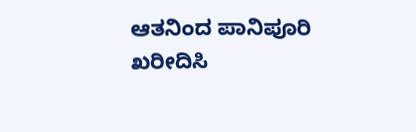ಆತನಿಂದ ಪಾನಿಪೂರಿ ಖರೀದಿಸಿ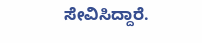ಸೇವಿಸಿದ್ದಾರೆ.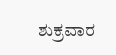ಶುಕ್ರವಾರ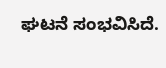ಘಟನೆ ಸಂಭವಿಸಿದೆ.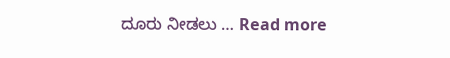ದೂರು ನೀಡಲು … Read more